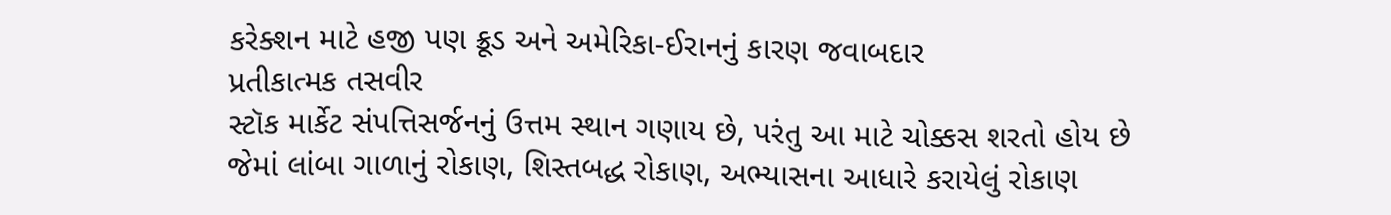કરેક્શન માટે હજી પણ ક્રૂડ અને અમેરિકા-ઈરાનનું કારણ જવાબદાર
પ્રતીકાત્મક તસવીર
સ્ટૉક માર્કેટ સંપત્તિસર્જનનું ઉત્તમ સ્થાન ગણાય છે, પરંતુ આ માટે ચોક્કસ શરતો હોય છે જેમાં લાંબા ગાળાનું રોકાણ, શિસ્તબદ્ધ રોકાણ, અભ્યાસના આધારે કરાયેલું રોકાણ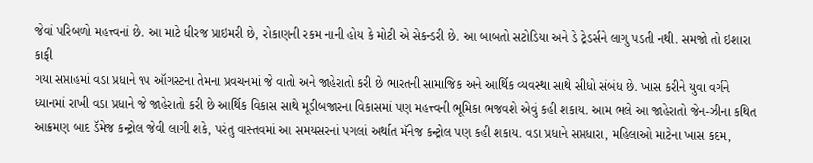જેવાં પરિબળો મહત્ત્વનાં છે. આ માટે ધીરજ પ્રાઇમરી છે, રોકાણની રકમ નાની હોય કે મોટી એ સેકન્ડરી છે. આ બાબતો સટોડિયા અને ડે ટ્રેડર્સને લાગુ પડતી નથી. સમજો તો ઇશારા કાફી
ગયા સપ્તાહમાં વડા પ્રધાને ૧૫ ઑગસ્ટના તેમના પ્રવચનમાં જે વાતો અને જાહેરાતો કરી છે ભારતની સામાજિક અને આર્થિક વ્યવસ્થા સાથે સીધો સંબંધ છે. ખાસ કરીને યુવા વર્ગને ધ્યાનમાં રાખી વડા પ્રધાને જે જાહેરાતો કરી છે આર્થિક વિકાસ સાથે મૂડીબજારના વિકાસમાં પણ મહત્ત્વની ભૂમિકા ભજવશે એવું કહી શકાય. આમ ભલે આ જાહેરાતો જેન-ઝીના કથિત આક્રમણ બાદ ડૅમેજ કન્ટ્રોલ જેવી લાગી શકે, પરંતુ વાસ્તવમાં આ સમયસરનાં પગલાં અર્થાત મૅનેજ કન્ટ્રોલ પણ કહી શકાય. વડા પ્રધાને સપ્તધારા, મહિલાઓ માટેના ખાસ કદમ,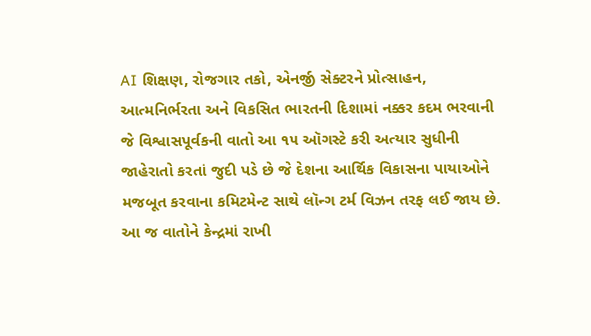AI શિક્ષણ, રોજગાર તકો, એનર્જી સેક્ટરને પ્રોત્સાહન, આત્મનિર્ભરતા અને વિકસિત ભારતની દિશામાં નક્કર કદમ ભરવાની જે વિશ્વાસપૂર્વકની વાતો આ ૧૫ ઑગસ્ટે કરી અત્યાર સુધીની જાહેરાતો કરતાં જુદી પડે છે જે દેશના આર્થિક વિકાસના પાયાઓને મજબૂત કરવાના કમિટમેન્ટ સાથે લૉન્ગ ટર્મ વિઝન તરફ લઈ જાય છે. આ જ વાતોને કેન્દ્રમાં રાખી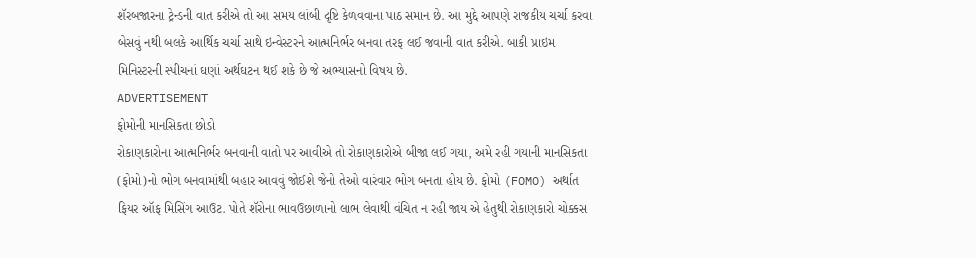શૅરબજારના ટ્રેન્ડની વાત કરીએ તો આ સમય લાંબી દૃષ્ટિ કેળવવાના પાઠ સમાન છે. આ મુદ્દે આપણે રાજકીય ચર્ચા કરવા બેસવું નથી બલકે આર્થિક ચર્ચા સાથે ઇન્વેસ્ટરને આત્મનિર્ભર બનવા તરફ લઈ જવાની વાત કરીએ. બાકી પ્રાઇમ મિનિસ્ટરની સ્પીચનાં ઘણાં અર્થઘટન થઈ શકે છે જે અભ્યાસનો વિષય છે.
ADVERTISEMENT
ફોમોની માનસિકતા છોડો
રોકાણકારોના આત્મનિર્ભર બનવાની વાતો પર આવીએ તો રોકાણકારોએ બીજા લઈ ગયા, અમે રહી ગયાની માનસિકતા (ફોમો)નો ભોગ બનવામાંથી બહાર આવવું જોઈશે જેનો તેઓ વારંવાર ભોગ બનતા હોય છે. ફોમો (FOMO) અર્થાત ફિયર ઑફ મિસિંગ આઉટ. પોતે શૅરોના ભાવઉછાળાનો લાભ લેવાથી વંચિત ન રહી જાય એ હેતુથી રોકાણકારો ચોક્કસ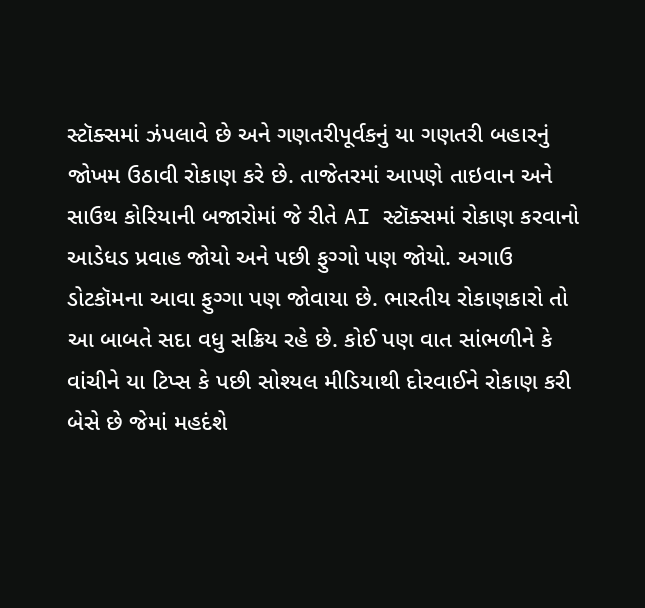સ્ટૉક્સમાં ઝંપલાવે છે અને ગણતરીપૂર્વકનું યા ગણતરી બહારનું જોખમ ઉઠાવી રોકાણ કરે છે. તાજેતરમાં આપણે તાઇવાન અને સાઉથ કોરિયાની બજારોમાં જે રીતે AI સ્ટૉક્સમાં રોકાણ કરવાનો આડેધડ પ્રવાહ જોયો અને પછી ફુગ્ગો પણ જોયો. અગાઉ ડોટકૉમના આવા ફુગ્ગા પણ જોવાયા છે. ભારતીય રોકાણકારો તો આ બાબતે સદા વધુ સક્રિય રહે છે. કોઈ પણ વાત સાંભળીને કે વાંચીને યા ટિપ્સ કે પછી સોશ્યલ મીડિયાથી દોરવાઈને રોકાણ કરી બેસે છે જેમાં મહદંશે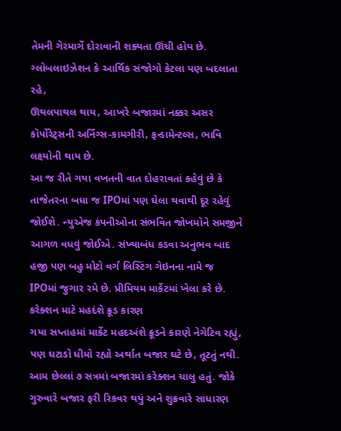તેમની ગેરમાર્ગે દોરાવાની શક્યતા ઊંચી હોય છે. ગ્લોબલાઇઝેશન કે આર્થિક સંજોગો કેટલા પણ બદલાતા રહે,
ઊથલપાથલ થાય, આખરે બજારમાં નક્કર અસર કૉર્પોરેટ્સની અર્નિંગ્સ-કામગીરી, ફન્ડામેન્ટલ્સ, ભાવિ લક્ષ્યોની થાય છે.
આ જ રીતે ગયા વખતની વાત દોહરાવતાં કહેવું છે કે તાજેતરના બધા જ IPOમાં પણ ઘેલા થવાથી દૂર રહેવું જોઈશે. ન્યુએજ કંપનીઓના સંભવિત જોખમોને સમજીને આગળ વધવું જોઈએ. સંખ્યાબંધ કડવા અનુભવ બાદ હજી પણ બહુ મોટો વર્ગ લિસ્ટિંગ ગેઇનના નામે જ IPOમાં જુગાર રમે છે. પ્રીમિયમ માર્કેટમાં ખેલા કરે છે.
કરેક્શન માટે મહદંશે ક્રૂડ કારણ
ગયા સપ્તાહમાં માર્કેટ મહદઅંશે ક્રૂડને કારણે નેગેટિવ રહ્યું, પણ ઘટાડો ધીમો રહ્યો અર્થાત બજાર ઘટે છે, તૂટતું નથી. આમ છેલ્લાં ૭ સત્રમાં બજારમાં કરેક્શન ચાલુ હતું. જોકે ગુરુવારે બજાર ફરી રિકવર થયું અને શુક્રવારે સાધારણ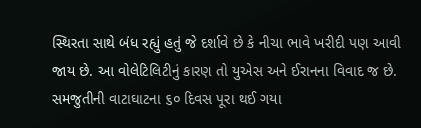સ્થિરતા સાથે બંધ રહ્યું હતું જે દર્શાવે છે કે નીચા ભાવે ખરીદી પણ આવી જાય છે. આ વોલેટિલિટીનું કારણ તો યુએસ અને ઈરાનના વિવાદ જ છે. સમજુતીની વાટાઘાટના ૬૦ દિવસ પૂરા થઈ ગયા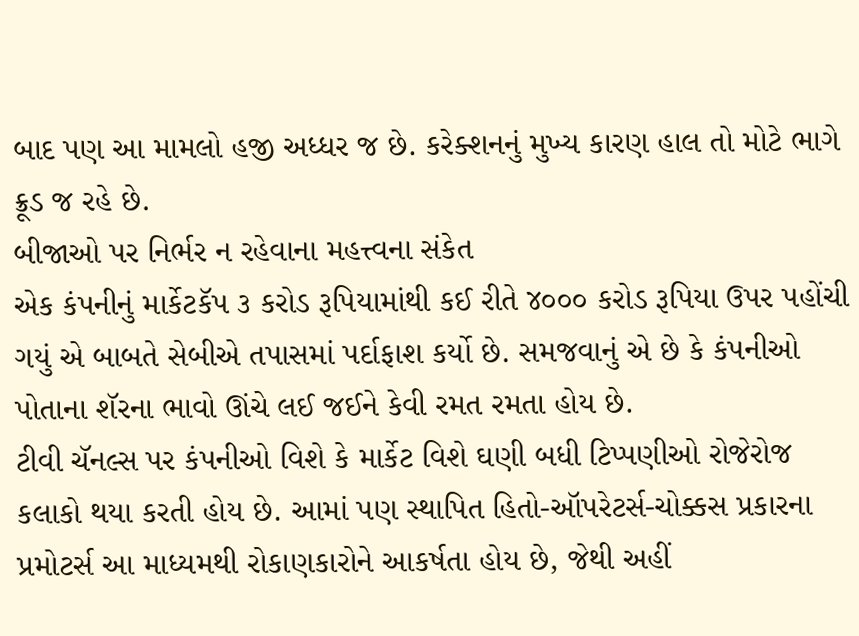બાદ પણ આ મામલો હજી અધ્ધર જ છે. કરેક્શનનું મુખ્ય કારણ હાલ તો મોટે ભાગે ક્રૂડ જ રહે છે.
બીજાઓ પર નિર્ભર ન રહેવાના મહત્ત્વના સંકેત
એક કંપનીનું માર્કેટકૅપ ૩ કરોડ રૂપિયામાંથી કઈ રીતે ૪૦૦૦ કરોડ રૂપિયા ઉપર પહોંચી ગયું એ બાબતે સેબીએ તપાસમાં પર્દાફાશ કર્યો છે. સમજવાનું એ છે કે કંપનીઓ પોતાના શૅરના ભાવો ઊંચે લઈ જઈને કેવી રમત રમતા હોય છે.
ટીવી ચૅનલ્સ પર કંપનીઓ વિશે કે માર્કેટ વિશે ઘણી બધી ટિપ્પણીઓ રોજેરોજ કલાકો થયા કરતી હોય છે. આમાં પણ સ્થાપિત હિતો-ઑપરેટર્સ-ચોક્કસ પ્રકારના પ્રમોટર્સ આ માધ્યમથી રોકાણકારોને આકર્ષતા હોય છે, જેથી અહીં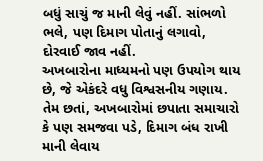બધું સાચું જ માની લેવું નહીં. સાંભળો ભલે, પણ દિમાગ પોતાનું લગાવો, દોરવાઈ જાવ નહીં.
અખબારોના માધ્યમનો પણ ઉપયોગ થાય છે, જે એકંદરે વધુ વિશ્વસનીય ગણાય. તેમ છતાં, અખબારોમાં છપાતા સમાચારો કે પણ સમજવા પડે, દિમાગ બંધ રાખી માની લેવાય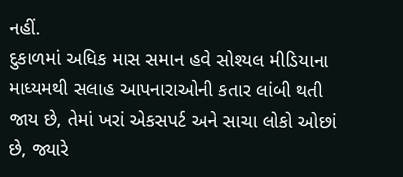નહીં.
દુકાળમાં અધિક માસ સમાન હવે સોશ્યલ મીડિયાના માધ્યમથી સલાહ આપનારાઓની કતાર લાંબી થતી જાય છે, તેમાં ખરાં એકસપર્ટ અને સાચા લોકો ઓછાં છે, જ્યારે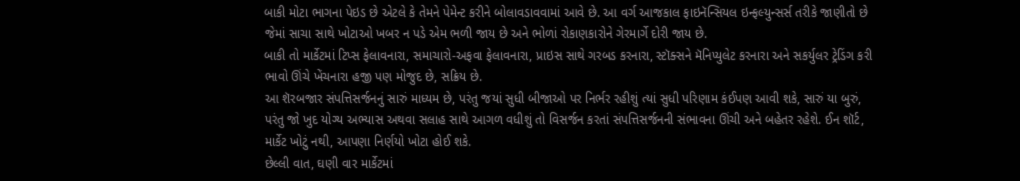બાકી મોટા ભાગના પેઇડ છે એટલે કે તેમને પેમેન્ટ કરીને બોલાવડાવવામાં આવે છે. આ વર્ગ આજકાલ ફાઇનૅન્સિયલ ઇન્ફલ્યુન્સર્સ તરીકે જાણીતો છે જેમાં સાચા સાથે ખોટાઓ ખબર ન પડે એમ ભળી જાય છે અને ભોળાં રોકાણકારોને ગેરમાર્ગે દોરી જાય છે.
બાકી તો માર્કેટમાં ટિપ્સ ફેલાવનારા, સમાચારો-અફવા ફેલાવનારા, પ્રાઇસ સાથે ગરબડ કરનારા, સ્ટૉક્સને મૅનિપ્યુલેટ કરનારા અને સકર્યુલર ટ્રેડિંગ કરી ભાવો ઊંચે ખેંચનારા હજી પણ મોજુદ છે, સક્રિય છે.
આ શૅરબજાર સંપત્તિસર્જનનું સારું માધ્યમ છે, પરંતુ જયાં સુધી બીજાઓ પર નિર્ભર રહીશું ત્યાં સુધી પરિણામ કંઈપણ આવી શકે, સારું યા બુરું, પરંતુ જો ખુદ યોગ્ય અભ્યાસ અથવા સલાહ સાથે આગળ વધીશું તો વિસર્જન કરતાં સંપત્તિસર્જનની સંભાવના ઊંચી અને બહેતર રહેશે. ઈન શૉર્ટ, માર્કેટ ખોટું નથી, આપણા નિર્ણયો ખોટા હોઈ શકે.
છેલ્લી વાત, ઘણી વાર માર્કેટમાં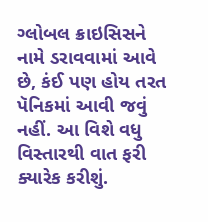ગ્લોબલ ક્રાઇસિસને નામે ડરાવવામાં આવે છે, કંઈ પણ હોય તરત પૅનિકમાં આવી જવું નહીં. આ વિશે વધુ વિસ્તારથી વાત ફરી ક્યારેક કરીશું.